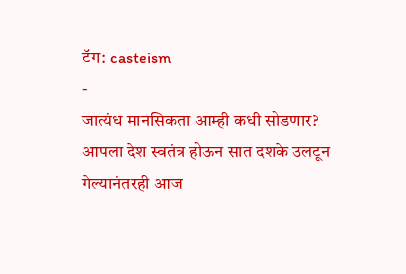टॅग: casteism
-
जात्यंध मानसिकता आम्ही कधी सोडणार?
आपला देश स्वतंत्र होऊन सात दशके उलटून गेल्यानंतरही आज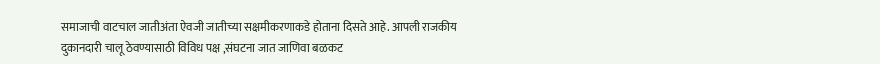समाजाची वाटचाल जातीअंता ऐवजी जातीच्या सक्षमीकरणाकडे होताना दिसते आहे. आपली राजकीय दुकानदारी चालू ठेवण्यासाठी विविध पक्ष ,संघटना जात जाणिवा बळकट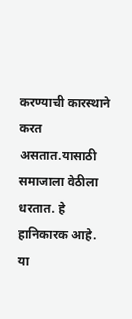करण्याची कारस्थाने करत असतात.यासाठी समाजाला वेठीला धरतात. हे हानिकारक आहे. या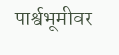पार्श्वभूमीवर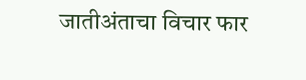जातीअंताचा विचार फार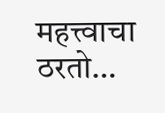महत्त्वाचा ठरतो…